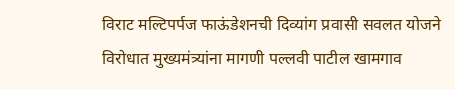विराट मल्टिपर्पज फाऊंडेशनची दिव्यांग प्रवासी सवलत योजने विरोधात मुख्यमंत्र्यांना मागणी पल्लवी पाटील खामगाव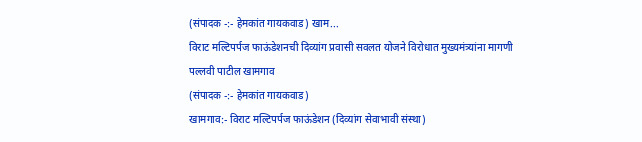(संपादक -:- हेमकांत गायकवाड) खाम...
विराट मल्टिपर्पज फाऊंडेशनची दिव्यांग प्रवासी सवलत योजने विरोधात मुख्यमंत्र्यांना मागणी
पल्लवी पाटील खामगाव
(संपादक -:- हेमकांत गायकवाड)
खामगाव:- विराट मल्टिपर्पज फाऊंडेशन (दिव्यांग सेवाभावी संस्था)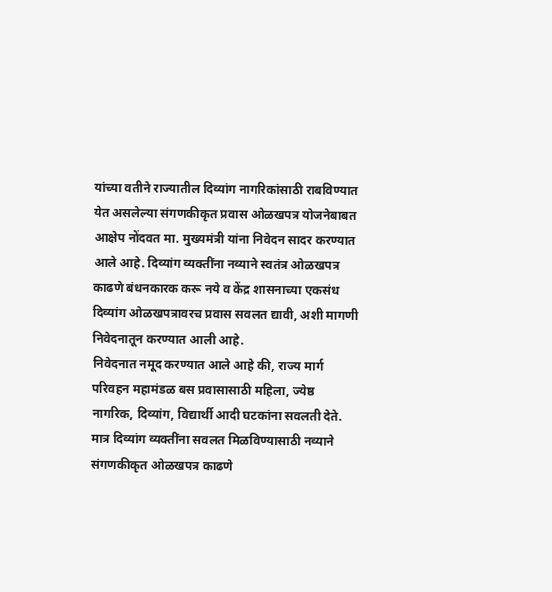यांच्या वतीने राज्यातील दिव्यांग नागरिकांसाठी राबविण्यात येत असलेल्या संगणकीकृत प्रवास ओळखपत्र योजनेबाबत आक्षेप नोंदवत मा. मुख्यमंत्री यांना निवेदन सादर करण्यात आले आहे. दिव्यांग व्यक्तींना नव्याने स्वतंत्र ओळखपत्र काढणे बंधनकारक करू नये व केंद्र शासनाच्या एकसंध दिव्यांग ओळखपत्रावरच प्रवास सवलत द्यावी, अशी मागणी निवेदनातून करण्यात आली आहे.
निवेदनात नमूद करण्यात आले आहे की, राज्य मार्ग परिवहन महामंडळ बस प्रवासासाठी महिला, ज्येष्ठ नागरिक, दिव्यांग, विद्यार्थी आदी घटकांना सवलती देते. मात्र दिव्यांग व्यक्तींना सवलत मिळविण्यासाठी नव्याने संगणकीकृत ओळखपत्र काढणे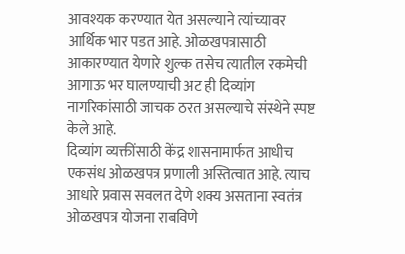आवश्यक करण्यात येत असल्याने त्यांच्यावर आर्थिक भार पडत आहे. ओळखपत्रासाठी आकारण्यात येणारे शुल्क तसेच त्यातील रकमेची आगाऊ भर घालण्याची अट ही दिव्यांग नागरिकांसाठी जाचक ठरत असल्याचे संस्थेने स्पष्ट केले आहे.
दिव्यांग व्यक्तींसाठी केंद्र शासनामार्फत आधीच एकसंध ओळखपत्र प्रणाली अस्तित्वात आहे. त्याच आधारे प्रवास सवलत देणे शक्य असताना स्वतंत्र ओळखपत्र योजना राबविणे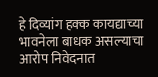हे दिव्यांग हक्क कायद्याच्या भावनेला बाधक असल्याचा आरोप निवेदनात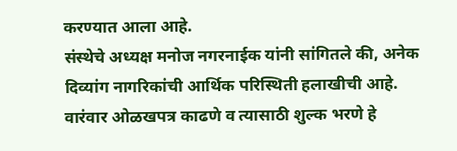करण्यात आला आहे.
संस्थेचे अध्यक्ष मनोज नगरनाईक यांनी सांगितले की, अनेक दिव्यांग नागरिकांची आर्थिक परिस्थिती हलाखीची आहे. वारंवार ओळखपत्र काढणे व त्यासाठी शुल्क भरणे हे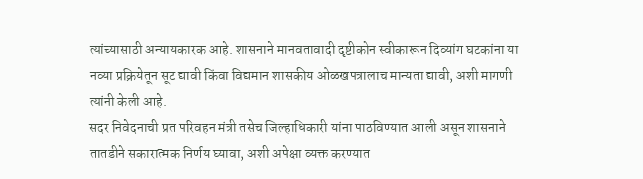त्यांच्यासाठी अन्यायकारक आहे. शासनाने मानवतावादी दृष्टीकोन स्वीकारून दिव्यांग घटकांना या नव्या प्रक्रियेतून सूट द्यावी किंवा विद्यमान शासकीय ओळखपत्रालाच मान्यता द्यावी, अशी मागणी त्यांनी केली आहे.
सदर निवेदनाची प्रत परिवहन मंत्री तसेच जिल्हाधिकारी यांना पाठविण्यात आली असून शासनाने तातडीने सकारात्मक निर्णय घ्यावा, अशी अपेक्षा व्यक्त करण्यात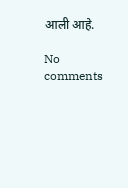आली आहे.

No comments